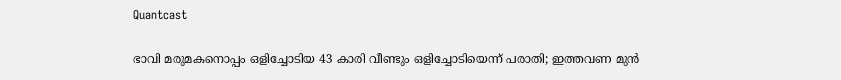Quantcast

ഭാവി മരുമകനൊപ്പം ഒളിച്ചോടിയ 43 കാരി വീണ്ടും ഒളിച്ചോടിയെന്ന് പരാതി; ഇത്തവണ മുൻ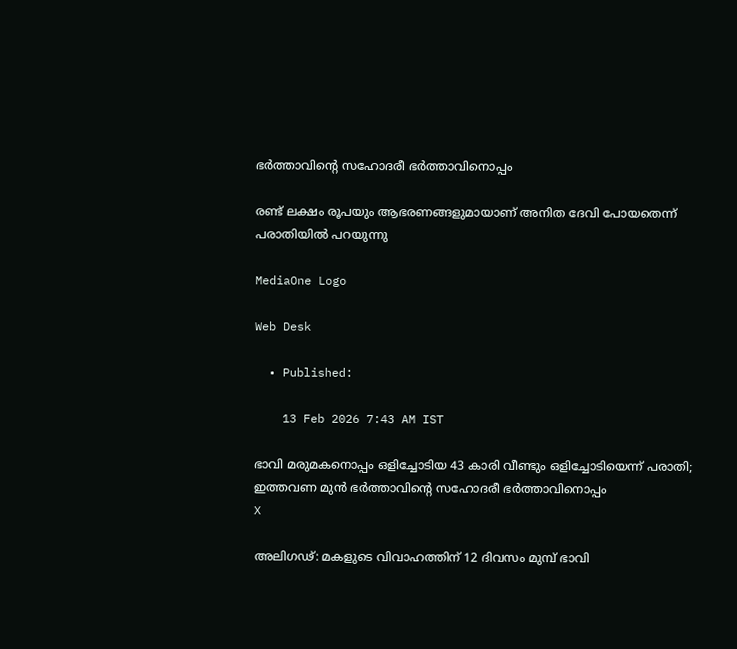ഭർത്താവിന്റെ സഹോദരീ ഭർത്താവിനൊപ്പം

രണ്ട് ലക്ഷം രൂപയും ആഭരണങ്ങളുമായാണ് അനിത ദേവി പോയതെന്ന് പരാതിയിൽ പറയുന്നു

MediaOne Logo

Web Desk

  • Published:

    13 Feb 2026 7:43 AM IST

ഭാവി മരുമകനൊപ്പം ഒളിച്ചോടിയ 43 കാരി വീണ്ടും ഒളിച്ചോടിയെന്ന് പരാതി; ഇത്തവണ മുൻ ഭർത്താവിന്റെ സഹോദരീ ഭർത്താവിനൊപ്പം
X

അലിഗഢ്: മകളുടെ വിവാഹത്തിന് 12 ദിവസം മുമ്പ് ഭാവി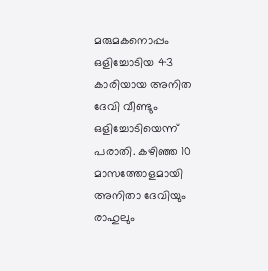മരുമകനൊപ്പം ഒളിച്ചോടിയ 43 കാരിയായ അനിത ദേവി വീണ്ടും ഒളിച്ചോടിയെന്ന് പരാതി. കഴിഞ്ഞ 10 മാസത്തോളമായി അനിതാ ദേവിയും രാഹുലും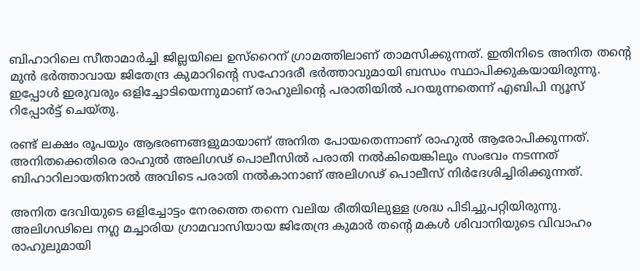ബിഹാറിലെ സീതാമാർച്ചി ജില്ലയിലെ ഉസ്‌റൈന് ഗ്രാമത്തിലാണ് താമസിക്കുന്നത്. ഇതിനിടെ അനിത തന്റെ മുൻ ഭർത്താവായ ജിതേന്ദ്ര കുമാറിന്റെ സഹോദരീ ഭർത്താവുമായി ബന്ധം സ്ഥാപിക്കുകയായിരുന്നു. ഇപ്പോൾ ഇരുവരും ഒളിച്ചോടിയെന്നുമാണ് രാഹുലിന്റെ പരാതിയിൽ പറയുന്നതെന്ന് എബിപി ന്യൂസ് റിപ്പോർട്ട് ചെയ്തു.

രണ്ട് ലക്ഷം രൂപയും ആഭരണങ്ങളുമായാണ് അനിത പോയതെന്നാണ് രാഹുൽ ആരോപിക്കുന്നത്. അനിതക്കെതിരെ രാഹുൽ അലിഗഢ് പൊലീസിൽ പരാതി നൽകിയെങ്കിലും സംഭവം നടന്നത് ബിഹാറിലായതിനാൽ അവിടെ പരാതി നൽകാനാണ് അലിഗഢ് പൊലീസ് നിർദേശിച്ചിരിക്കുന്നത്.

അനിത ദേവിയുടെ ഒളിച്ചോട്ടം നേരത്തെ തന്നെ വലിയ രീതിയിലുള്ള ശ്രദ്ധ പിടിച്ചുപറ്റിയിരുന്നു. അലിഗഢിലെ നഗ്ല മച്ചാരിയ ഗ്രാമവാസിയായ ജിതേന്ദ്ര കുമാർ തന്റെ മകൾ ശിവാനിയുടെ വിവാഹം രാഹുലുമായി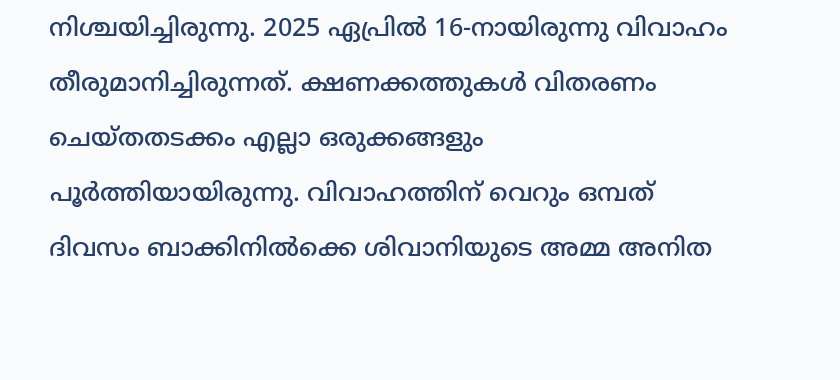നിശ്ചയിച്ചിരുന്നു. 2025 ഏപ്രിൽ 16-നായിരുന്നു വിവാഹം തീരുമാനിച്ചിരുന്നത്. ക്ഷണക്കത്തുകൾ വിതരണം ചെയ്തതടക്കം എല്ലാ ഒരുക്കങ്ങളും പൂർത്തിയായിരുന്നു. വിവാഹത്തിന് വെറും ഒമ്പത് ദിവസം ബാക്കിനിൽക്കെ ശിവാനിയുടെ അമ്മ അനിത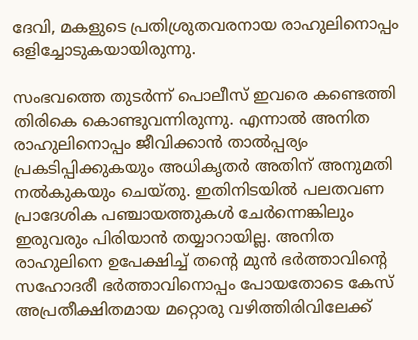ദേവി, മകളുടെ പ്രതിശ്രുതവരനായ രാഹുലിനൊപ്പം ഒളിച്ചോടുകയായിരുന്നു.

സംഭവത്തെ തുടർന്ന് പൊലീസ് ഇവരെ കണ്ടെത്തി തിരികെ കൊണ്ടുവന്നിരുന്നു. എന്നാൽ അനിത രാഹുലിനൊപ്പം ജീവിക്കാൻ താൽപ്പര്യം പ്രകടിപ്പിക്കുകയും അധികൃതർ അതിന് അനുമതി നൽകുകയും ചെയ്തു. ഇതിനിടയിൽ പലതവണ പ്രാദേശിക പഞ്ചായത്തുകൾ ചേർന്നെങ്കിലും ഇരുവരും പിരിയാൻ തയ്യാറായില്ല. അനിത രാഹുലിനെ ഉപേക്ഷിച്ച് തന്റെ മുൻ ഭർത്താവിന്റെ സഹോദരീ ഭർത്താവിനൊപ്പം പോയതോടെ കേസ് അപ്രതീക്ഷിതമായ മറ്റൊരു വഴിത്തിരിവിലേക്ക്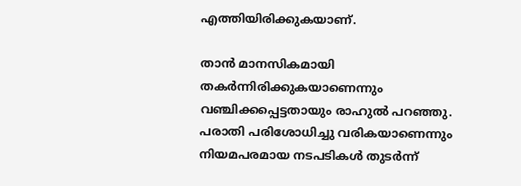എത്തിയിരിക്കുകയാണ്.

താൻ മാനസികമായി തകർന്നിരിക്കുകയാണെന്നും വഞ്ചിക്കപ്പെട്ടതായും രാഹുൽ പറഞ്ഞു. പരാതി പരിശോധിച്ചു വരികയാണെന്നും നിയമപരമായ നടപടികൾ തുടർന്ന്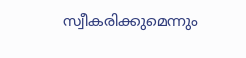സ്വീകരിക്കുമെന്നും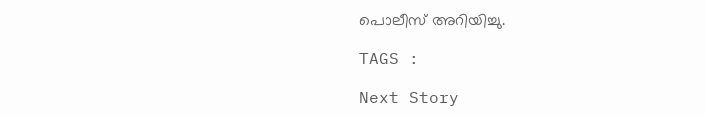പൊലീസ് അറിയിച്ചു.

TAGS :

Next Story